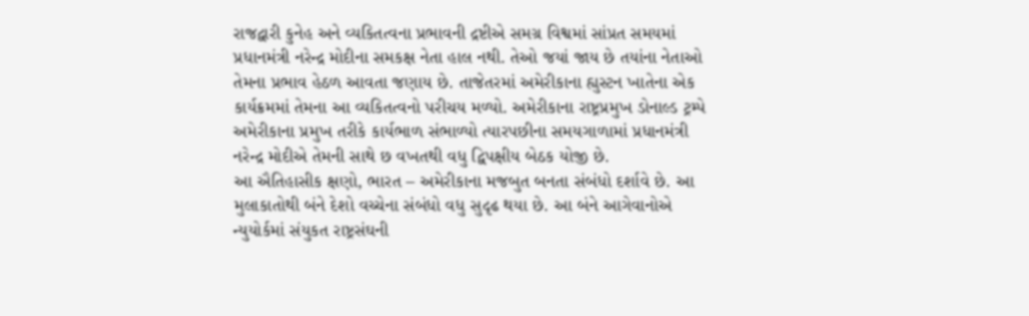રાજદ્વારી કુનેહ અને વ્યકિતત્વના પ્રભાવની દ્રષ્ટીએ સમગ્ર વિશ્વમાં સાંપ્રત સમયમાં પ્રધાનમંત્રી નરેન્દ્ર મોદીના સમકક્ષ નેતા હાલ નથી. તેઓ જયાં જાય છે તયાંના નેતાઓ તેમના પ્રભાવ હેઠળ આવતા જણાય છે. તાજેતરમાં અમેરીકાના હ્યુસ્ટન ખાતેના એક કાર્યક્રમમાં તેમના આ વ્યકિતત્વનો પરીચય મળ્યો. અમેરીકાના રાષ્ટ્રપ્રમુખ ડોનાલ્ડ ટ્રમ્પે અમેરીકાના પ્રમુખ તરીકે કાર્યભાળ સંભાળ્યો ત્યારપછીના સમયગાળામાં પ્રધાનમંત્રી નરેન્દ્ર મોદીએ તેમની સાથે છ વખતથી વધુ દ્વિપક્ષીય બેઠક યોજી છે.
આ ઐતિહાસીક ક્ષણો, ભારત – અમેરીકાના મજબુત બનતા સંબંધો દર્શાવે છે. આ મુલાકાતોથી બંને દેશો વચ્ચેના સંબંધો વધુ સુદૃઢ થયા છે. આ બંને આગેવાનોએ ન્યુયોર્કમાં સંયુકત રાષ્ટ્રસંઘની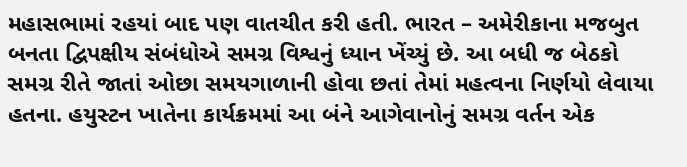મહાસભામાં રહયાં બાદ પણ વાતચીત કરી હતી. ભારત – અમેરીકાના મજબુત બનતા દ્વિપક્ષીય સંબંધોએ સમગ્ર વિશ્વનું ધ્યાન ખેંચ્યું છે. આ બધી જ બેઠકો સમગ્ર રીતે જાતાં ઓછા સમયગાળાની હોવા છતાં તેમાં મહત્વના નિર્ણયો લેવાયા હતના. હયુસ્ટન ખાતેના કાર્યક્રમમાં આ બંને આગેવાનોનું સમગ્ર વર્તન એક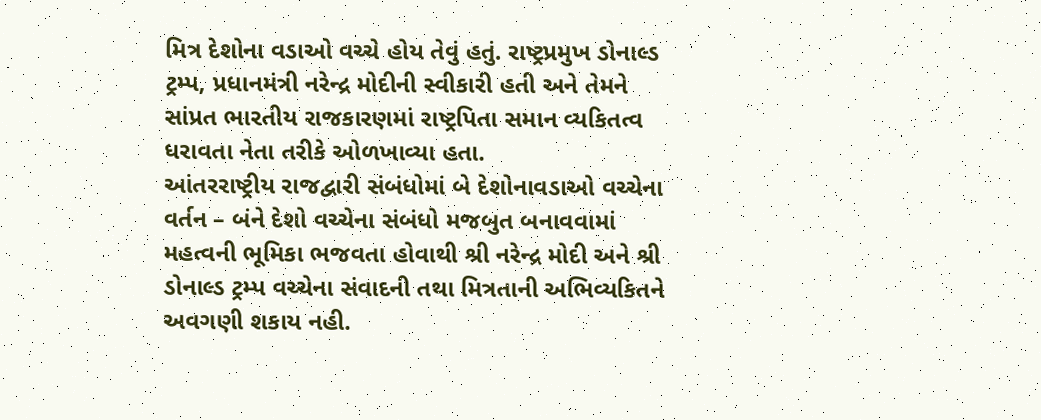મિત્ર દેશોના વડાઓ વચ્ચે હોય તેવું હતું. રાષ્ટ્રપ્રમુખ ડોનાલ્ડ ટ્રમ્પ, પ્રધાનમંત્રી નરેન્દ્ર મોદીની સ્વીકારી હતી અને તેમને સાંપ્રત ભારતીય રાજકારણમાં રાષ્ટ્રપિતા સમાન વ્યકિતત્વ ધરાવતા નેતા તરીકે ઓળખાવ્યા હતા.
આંતરરાષ્ટ્રીય રાજદ્વારી સંબંધોમાં બે દેશોનાવડાઓ વચ્ચેના વર્તન – બંને દેશો વચ્ચેના સંબંધો મજબુત બનાવવામાં મહત્વની ભૂમિકા ભજવતા હોવાથી શ્રી નરેન્દ્ર મોદી અને શ્રી ડોનાલ્ડ ટ્રમ્પ વચ્ચેના સંવાદની તથા મિત્રતાની અભિવ્યકિતને અવગણી શકાય નહી.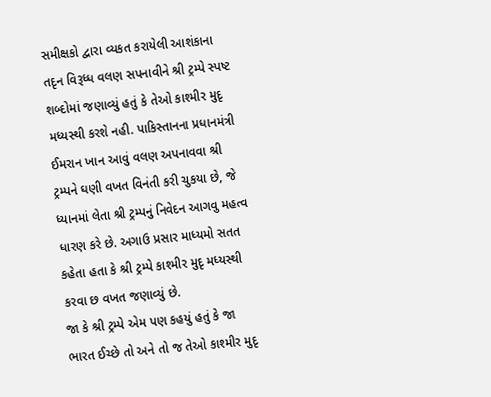સમીક્ષકો દ્વારા વ્યકત કરાયેલી આશંકાના તદૃન વિરૂધ્ધ વલણ સપનાવીને શ્રી ટ્રમ્પે સ્પષ્ટ શબ્દોમાં જણાવ્યું હતું કે તેઓ કાશ્મીર મુદૃ મધ્યસ્થી કરશે નહી. પાકિસ્તાનના પ્રધાનમંત્રી ઈમરાન ખાન આવું વલણ અપનાવવા શ્રી ટ્રમ્પને ઘણી વખત વિનંતી કરી ચુકયા છે, જે ધ્યાનમાં લેતા શ્રી ટ્રમ્પનું નિવેદન આગવુ મહત્વ ધારણ કરે છે. અગાઉ પ્રસાર માધ્યમો સતત કહેતા હતા કે શ્રી ટ્રમ્પે કાશ્મીર મુદૃ મધ્યસ્થી કરવા છ વખત જણાવ્યું છે.
જા કે શ્રી ટ્રમ્પે એમ પણ કહયું હતું કે જા ભારત ઈચ્છે તો અને તો જ તેઓ કાશ્મીર મુદૃ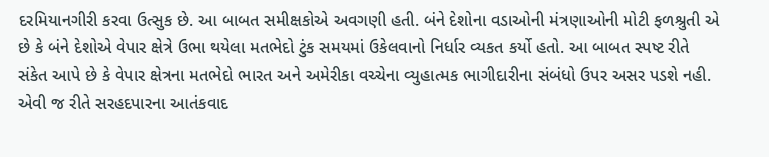દરમિયાનગીરી કરવા ઉત્સુક છે. આ બાબત સમીક્ષકોએ અવગણી હતી. બંને દેશોના વડાઓની મંત્રણાઓની મોટી ફળશ્રુતી એ છે કે બંને દેશોએ વેપાર ક્ષેત્રે ઉભા થયેલા મતભેદો ટુંક સમયમાં ઉકેલવાનો નિર્ધાર વ્યકત કર્યો હતો. આ બાબત સ્પષ્ટ રીતે સંકેત આપે છે કે વેપાર ક્ષેત્રના મતભેદો ભારત અને અમેરીકા વચ્ચેના વ્યુહાત્મક ભાગીદારીના સંબંધો ઉપર અસર પડશે નહી.
એવી જ રીતે સરહદપારના આતંકવાદ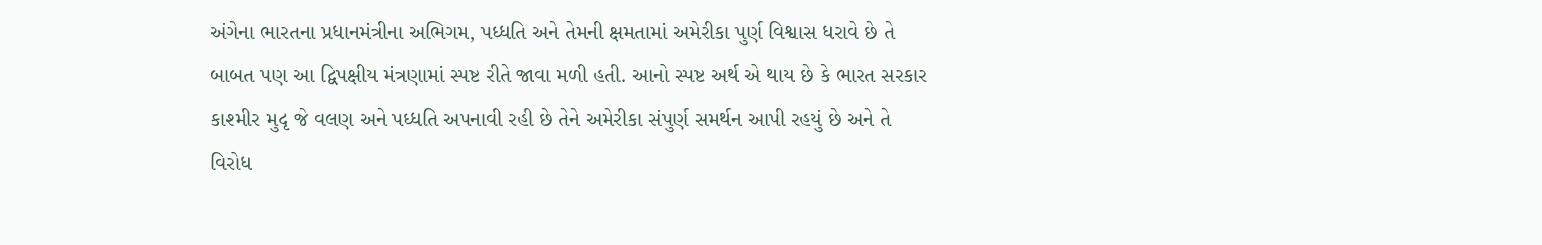અંગેના ભારતના પ્રધાનમંત્રીના અભિગમ, પધ્ધતિ અને તેમની ક્ષમતામાં અમેરીકા પુર્ણ વિશ્વાસ ધરાવે છે તે બાબત પણ આ દ્વિપક્ષીય મંત્રણામાં સ્પષ્ટ રીતે જાવા મળી હતી. આનો સ્પષ્ટ અર્થ એ થાય છે કે ભારત સરકાર કાશ્મીર મુદૃ જે વલણ અને પધ્ધતિ અપનાવી રહી છે તેને અમેરીકા સંપુર્ણ સમર્થન આપી રહયું છે અને તે વિરોધ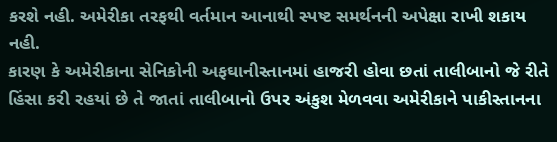કરશે નહી. અમેરીકા તરફથી વર્તમાન આનાથી સ્પષ્ટ સમર્થનની અપેક્ષા રાખી શકાય નહી.
કારણ કે અમેરીકાના સેનિકોની અફઘાનીસ્તાનમાં હાજરી હોવા છતાં તાલીબાનો જે રીતે હિંસા કરી રહયાં છે તે જાતાં તાલીબાનો ઉપર અંકુશ મેળવવા અમેરીકાને પાકીસ્તાનના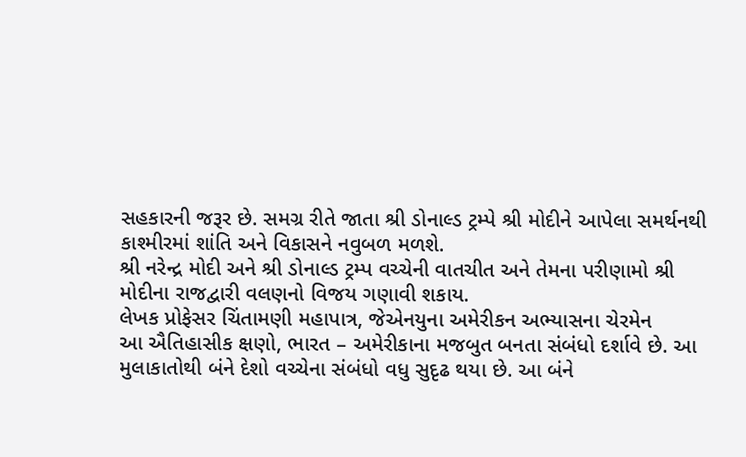સહકારની જરૂર છે. સમગ્ર રીતે જાતા શ્રી ડોનાલ્ડ ટ્રમ્પે શ્રી મોદીને આપેલા સમર્થનથી કાશ્મીરમાં શાંતિ અને વિકાસને નવુબળ મળશે.
શ્રી નરેન્દ્ર મોદી અને શ્રી ડોનાલ્ડ ટ્રમ્પ વચ્ચેની વાતચીત અને તેમના પરીણામો શ્રી મોદીના રાજદ્વારી વલણનો વિજય ગણાવી શકાય.
લેખક પ્રોફેસર ચિંતામણી મહાપાત્ર, જેએનયુના અમેરીકન અભ્યાસના ચેરમેન
આ ઐતિહાસીક ક્ષણો, ભારત – અમેરીકાના મજબુત બનતા સંબંધો દર્શાવે છે. આ મુલાકાતોથી બંને દેશો વચ્ચેના સંબંધો વધુ સુદૃઢ થયા છે. આ બંને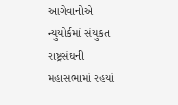આગેવાનોએ ન્યુયોર્કમાં સંયુકત રાષ્ટ્રસંઘની મહાસભામાં રહયાં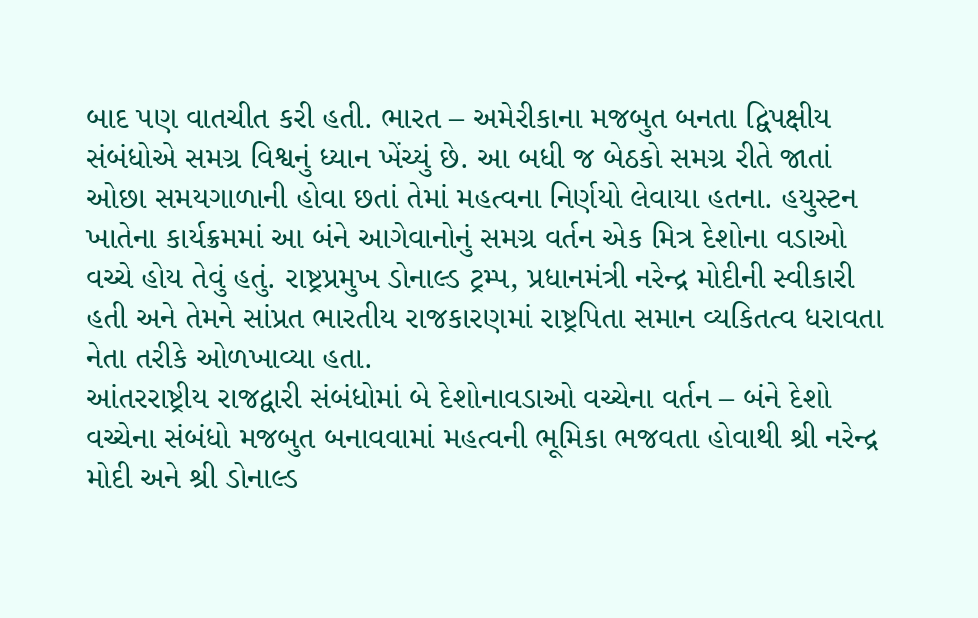બાદ પણ વાતચીત કરી હતી. ભારત – અમેરીકાના મજબુત બનતા દ્વિપક્ષીય સંબંધોએ સમગ્ર વિશ્વનું ધ્યાન ખેંચ્યું છે. આ બધી જ બેઠકો સમગ્ર રીતે જાતાં ઓછા સમયગાળાની હોવા છતાં તેમાં મહત્વના નિર્ણયો લેવાયા હતના. હયુસ્ટન ખાતેના કાર્યક્રમમાં આ બંને આગેવાનોનું સમગ્ર વર્તન એક મિત્ર દેશોના વડાઓ વચ્ચે હોય તેવું હતું. રાષ્ટ્રપ્રમુખ ડોનાલ્ડ ટ્રમ્પ, પ્રધાનમંત્રી નરેન્દ્ર મોદીની સ્વીકારી હતી અને તેમને સાંપ્રત ભારતીય રાજકારણમાં રાષ્ટ્રપિતા સમાન વ્યકિતત્વ ધરાવતા નેતા તરીકે ઓળખાવ્યા હતા.
આંતરરાષ્ટ્રીય રાજદ્વારી સંબંધોમાં બે દેશોનાવડાઓ વચ્ચેના વર્તન – બંને દેશો વચ્ચેના સંબંધો મજબુત બનાવવામાં મહત્વની ભૂમિકા ભજવતા હોવાથી શ્રી નરેન્દ્ર મોદી અને શ્રી ડોનાલ્ડ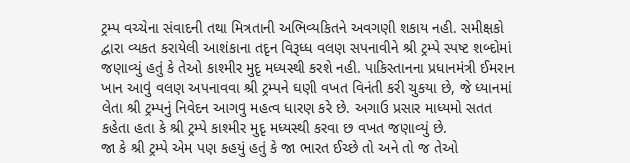ટ્રમ્પ વચ્ચેના સંવાદની તથા મિત્રતાની અભિવ્યકિતને અવગણી શકાય નહી. સમીક્ષકો દ્વારા વ્યકત કરાયેલી આશંકાના તદૃન વિરૂધ્ધ વલણ સપનાવીને શ્રી ટ્રમ્પે સ્પષ્ટ શબ્દોમાં જણાવ્યું હતું કે તેઓ કાશ્મીર મુદૃ મધ્યસ્થી કરશે નહી. પાકિસ્તાનના પ્રધાનમંત્રી ઈમરાન ખાન આવું વલણ અપનાવવા શ્રી ટ્રમ્પને ઘણી વખત વિનંતી કરી ચુકયા છે, જે ધ્યાનમાં લેતા શ્રી ટ્રમ્પનું નિવેદન આગવુ મહત્વ ધારણ કરે છે. અગાઉ પ્રસાર માધ્યમો સતત કહેતા હતા કે શ્રી ટ્રમ્પે કાશ્મીર મુદૃ મધ્યસ્થી કરવા છ વખત જણાવ્યું છે.
જા કે શ્રી ટ્રમ્પે એમ પણ કહયું હતું કે જા ભારત ઈચ્છે તો અને તો જ તેઓ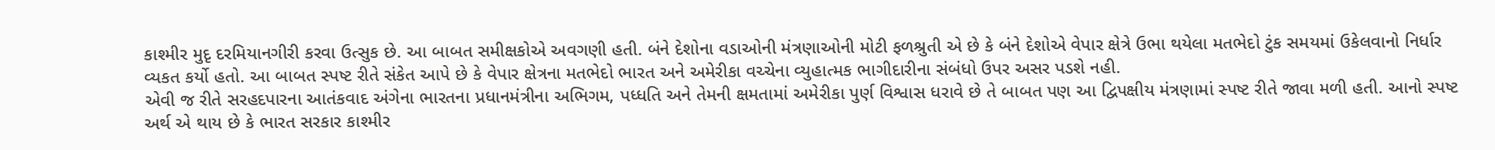કાશ્મીર મુદૃ દરમિયાનગીરી કરવા ઉત્સુક છે. આ બાબત સમીક્ષકોએ અવગણી હતી. બંને દેશોના વડાઓની મંત્રણાઓની મોટી ફળશ્રુતી એ છે કે બંને દેશોએ વેપાર ક્ષેત્રે ઉભા થયેલા મતભેદો ટુંક સમયમાં ઉકેલવાનો નિર્ધાર વ્યકત કર્યો હતો. આ બાબત સ્પષ્ટ રીતે સંકેત આપે છે કે વેપાર ક્ષેત્રના મતભેદો ભારત અને અમેરીકા વચ્ચેના વ્યુહાત્મક ભાગીદારીના સંબંધો ઉપર અસર પડશે નહી.
એવી જ રીતે સરહદપારના આતંકવાદ અંગેના ભારતના પ્રધાનમંત્રીના અભિગમ, પધ્ધતિ અને તેમની ક્ષમતામાં અમેરીકા પુર્ણ વિશ્વાસ ધરાવે છે તે બાબત પણ આ દ્વિપક્ષીય મંત્રણામાં સ્પષ્ટ રીતે જાવા મળી હતી. આનો સ્પષ્ટ અર્થ એ થાય છે કે ભારત સરકાર કાશ્મીર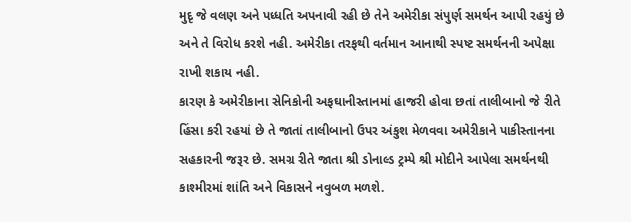મુદૃ જે વલણ અને પધ્ધતિ અપનાવી રહી છે તેને અમેરીકા સંપુર્ણ સમર્થન આપી રહયું છે અને તે વિરોધ કરશે નહી. અમેરીકા તરફથી વર્તમાન આનાથી સ્પષ્ટ સમર્થનની અપેક્ષા રાખી શકાય નહી.
કારણ કે અમેરીકાના સેનિકોની અફઘાનીસ્તાનમાં હાજરી હોવા છતાં તાલીબાનો જે રીતે હિંસા કરી રહયાં છે તે જાતાં તાલીબાનો ઉપર અંકુશ મેળવવા અમેરીકાને પાકીસ્તાનના સહકારની જરૂર છે. સમગ્ર રીતે જાતા શ્રી ડોનાલ્ડ ટ્રમ્પે શ્રી મોદીને આપેલા સમર્થનથી કાશ્મીરમાં શાંતિ અને વિકાસને નવુબળ મળશે.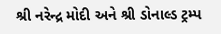શ્રી નરેન્દ્ર મોદી અને શ્રી ડોનાલ્ડ ટ્રમ્પ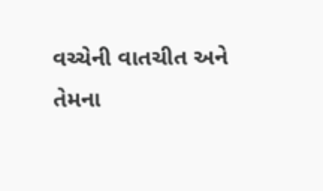વચ્ચેની વાતચીત અને તેમના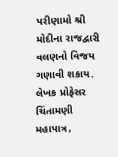પરીણામો શ્રી મોદીના રાજદ્વારી વલણનો વિજય ગણાવી શકાય.
લેખક પ્રોફેસર ચિંતામણી મહાપાત્ર,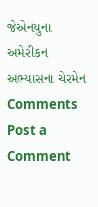જેએનયુના અમેરીકન અભ્યાસના ચેરમેન
Comments
Post a Comment